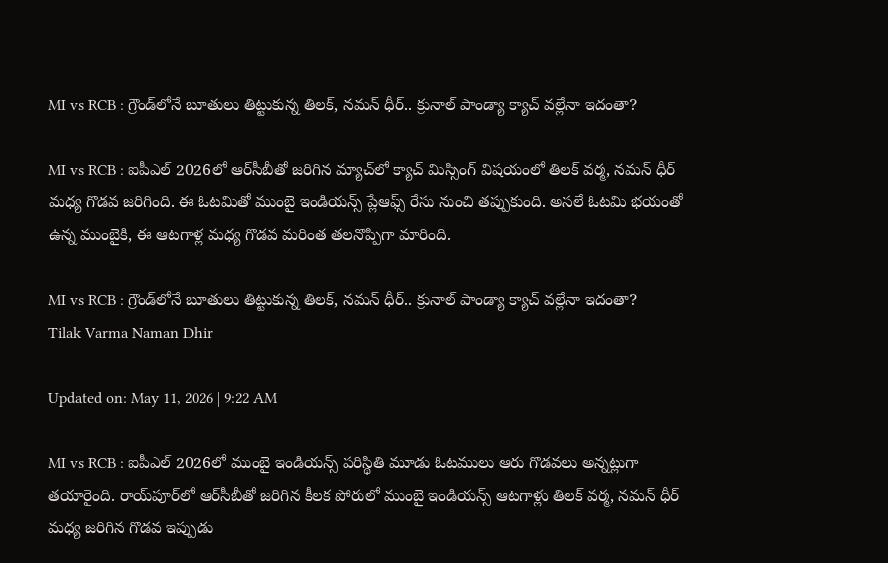MI vs RCB : గ్రౌండ్‌లోనే బూతులు తిట్టుకున్న తిలక్, నమన్ ధీర్.. క్రునాల్ పాండ్యా క్యాచ్‌ వల్లేనా ఇదంతా?

MI vs RCB : ఐపీఎల్ 2026లో ఆర్‌సీబీతో జరిగిన మ్యాచ్‌లో క్యాచ్ మిస్సింగ్ విషయంలో తిలక్ వర్మ, నమన్ ధీర్ మధ్య గొడవ జరిగింది. ఈ ఓటమితో ముంబై ఇండియన్స్ ప్లేఆఫ్స్ రేసు నుంచి తప్పుకుంది. అసలే ఓటమి భయంతో ఉన్న ముంబైకి, ఈ ఆటగాళ్ల మధ్య గొడవ మరింత తలనొప్పిగా మారింది.

MI vs RCB : గ్రౌండ్‌లోనే బూతులు తిట్టుకున్న తిలక్, నమన్ ధీర్.. క్రునాల్ పాండ్యా క్యాచ్‌ వల్లేనా ఇదంతా?
Tilak Varma Naman Dhir

Updated on: May 11, 2026 | 9:22 AM

MI vs RCB : ఐపీఎల్ 2026లో ముంబై ఇండియన్స్ పరిస్థితి మూడు ఓటములు ఆరు గొడవలు అన్నట్లుగా తయారైంది. రాయ్‌పూర్‌లో ఆర్‌సీబీతో జరిగిన కీలక పోరులో ముంబై ఇండియన్స్ ఆటగాళ్లు తిలక్ వర్మ, నమన్ ధీర్ మధ్య జరిగిన గొడవ ఇప్పుడు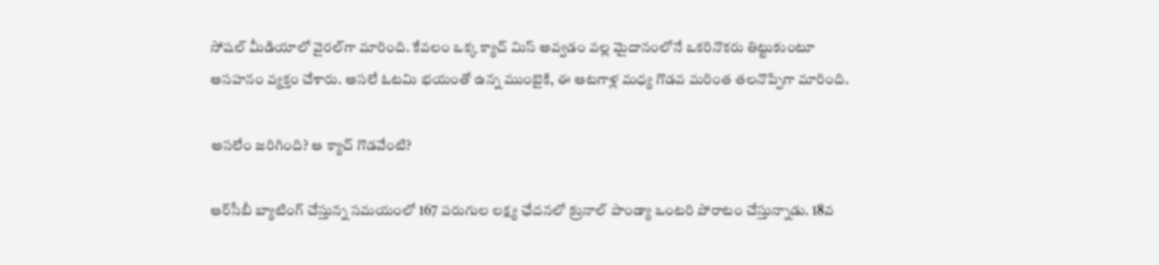సోషల్ మీడియాలో వైరల్‌గా మారింది. కేవలం ఒక్క క్యాచ్ మిస్ అవ్వడం వల్ల మైదానంలోనే ఒకరినొకరు తిట్టుకుంటూ అసహనం వ్యక్తం చేశారు. అసలే ఓటమి భయంతో ఉన్న ముంబైకి, ఈ ఆటగాళ్ల మధ్య గొడవ మరింత తలనొప్పిగా మారింది.

అసలేం జరిగింది? ఆ క్యాచ్ గొడవేంటి?

ఆర్‌సీబీ బ్యాటింగ్ చేస్తున్న సమయంలో 167 పరుగుల లక్ష్య ఛేదనలో క్రునాల్ పాండ్యా ఒంటరి పోరాటం చేస్తున్నాడు. 18వ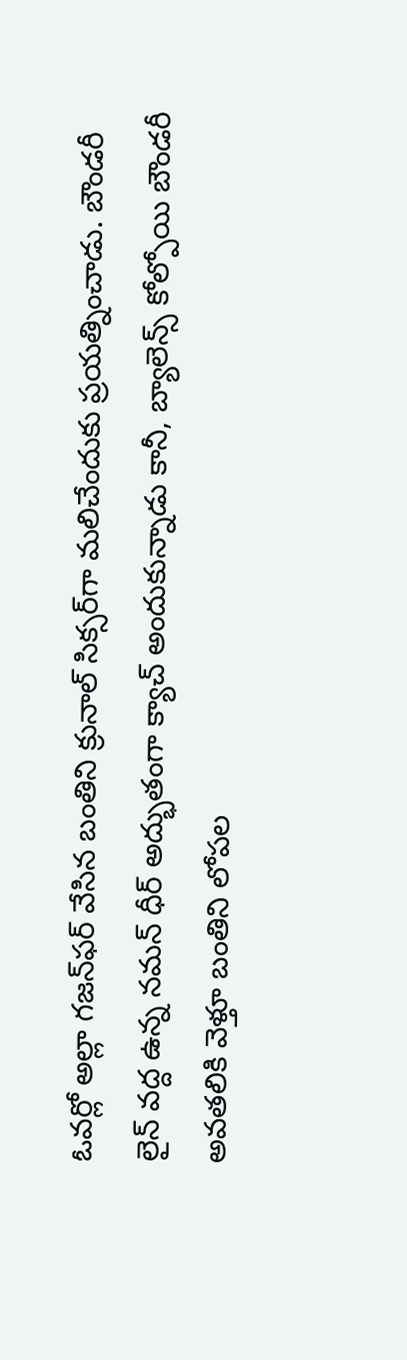ఓవర్లో అల్లా గజన్‌ఫర్ వేసిన బంతిని క్రునాల్ సిక్సర్‌గా మలిచేందుకు ప్రయత్నించాడు. బౌండరీ లైన్ వద్ద ఉన్న నమన్ ధీర్ అద్భుతంగా క్యాచ్ అందుకున్నాడు కానీ, బ్యాలెన్స్ కోల్పోయి బౌండరీ అవతలికి వెళ్తూ బంతిని లోపల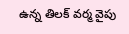ఉన్న తిలక్ వర్మ వైపు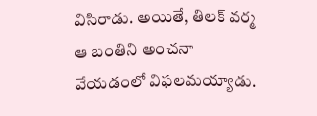విసిరాడు. అయితే, తిలక్ వర్మ ఆ బంతిని అంచనా వేయడంలో విఫలమయ్యాడు.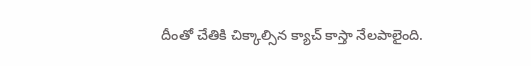దీంతో చేతికి చిక్కాల్సిన క్యాచ్ కాస్తా నేలపాలైంది.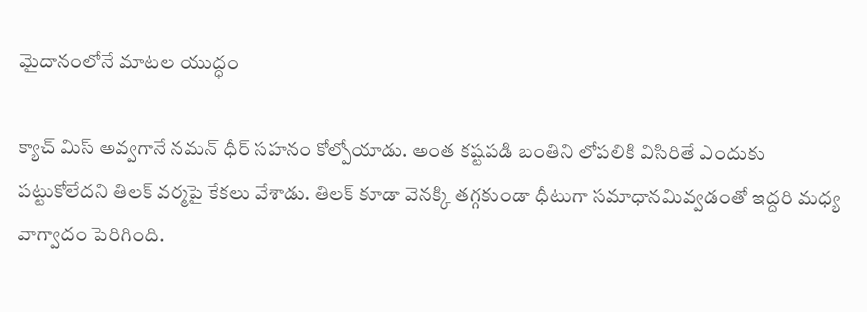మైదానంలోనే మాటల యుద్ధం

క్యాచ్ మిస్ అవ్వగానే నమన్ ధీర్ సహనం కోల్పోయాడు. అంత కష్టపడి బంతిని లోపలికి విసిరితే ఎందుకు పట్టుకోలేదని తిలక్ వర్మపై కేకలు వేశాడు. తిలక్ కూడా వెనక్కి తగ్గకుండా ధీటుగా సమాధానమివ్వడంతో ఇద్దరి మధ్య వాగ్వాదం పెరిగింది.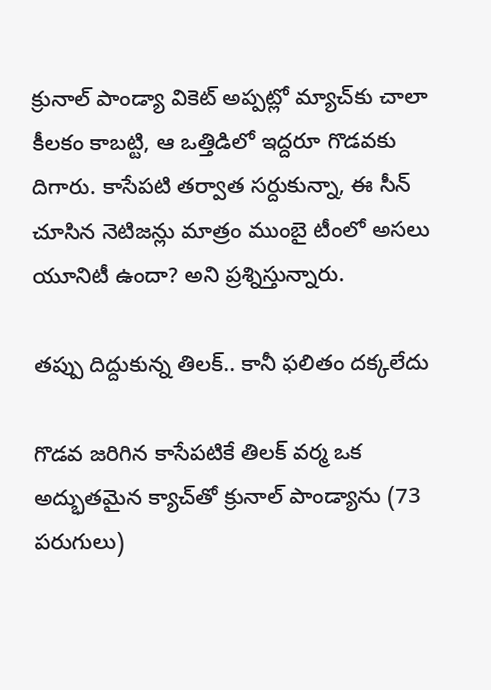క్రునాల్ పాండ్యా వికెట్ అప్పట్లో మ్యాచ్‌కు చాలా కీలకం కాబట్టి, ఆ ఒత్తిడిలో ఇద్దరూ గొడవకు దిగారు. కాసేపటి తర్వాత సర్దుకున్నా, ఈ సీన్ చూసిన నెటిజన్లు మాత్రం ముంబై టీంలో అసలు యూనిటీ ఉందా? అని ప్రశ్నిస్తున్నారు.

తప్పు దిద్దుకున్న తిలక్.. కానీ ఫలితం దక్కలేదు

గొడవ జరిగిన కాసేపటికే తిలక్ వర్మ ఒక అద్భుతమైన క్యాచ్‌తో క్రునాల్ పాండ్యాను (73 పరుగులు)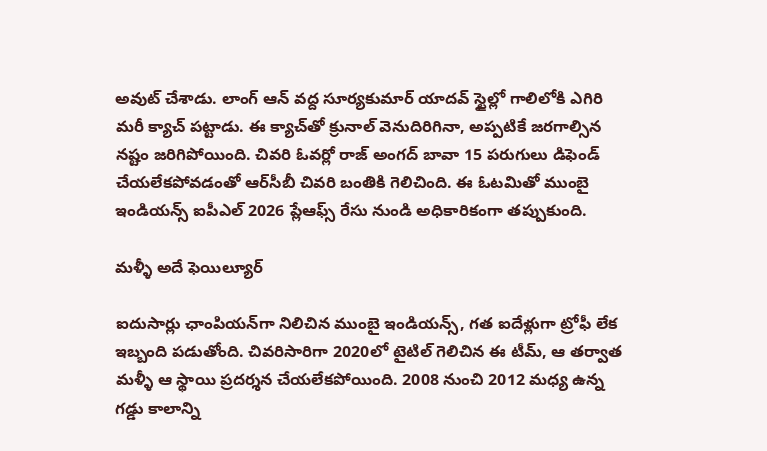అవుట్ చేశాడు. లాంగ్ ఆన్ వద్ద సూర్యకుమార్ యాదవ్ స్టైల్లో గాలిలోకి ఎగిరి మరీ క్యాచ్ పట్టాడు. ఈ క్యాచ్‌తో క్రునాల్ వెనుదిరిగినా, అప్పటికే జరగాల్సిన నష్టం జరిగిపోయింది. చివరి ఓవర్లో రాజ్‌ అంగద్ బావా 15 పరుగులు డిఫెండ్ చేయలేకపోవడంతో ఆర్‌సీబీ చివరి బంతికి గెలిచింది. ఈ ఓటమితో ముంబై ఇండియన్స్ ఐపీఎల్ 2026 ప్లేఆఫ్స్ రేసు నుండి అధికారికంగా తప్పుకుంది.

మళ్ళీ అదే ఫెయిల్యూర్

ఐదుసార్లు ఛాంపియన్‌గా నిలిచిన ముంబై ఇండియన్స్, గత ఐదేళ్లుగా ట్రోఫీ లేక ఇబ్బంది పడుతోంది. చివరిసారిగా 2020లో టైటిల్ గెలిచిన ఈ టీమ్, ఆ తర్వాత మళ్ళీ ఆ స్థాయి ప్రదర్శన చేయలేకపోయింది. 2008 నుంచి 2012 మధ్య ఉన్న గడ్డు కాలాన్ని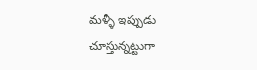మళ్ళీ ఇప్పుడు చూస్తున్నట్టుగా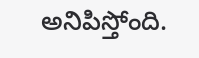అనిపిస్తోంది.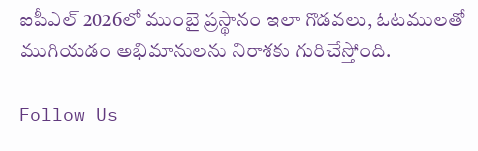ఐపీఎల్ 2026లో ముంబై ప్రస్థానం ఇలా గొడవలు, ఓటములతో ముగియడం అభిమానులను నిరాశకు గురిచేస్తోంది.

Follow Us